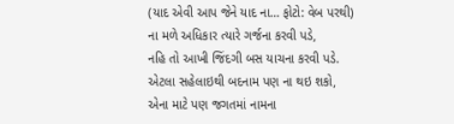(યાદ એવી આપ જેને યાદ ના… ફોટો: વેબ પરથી)
ના મળે અધિકાર ત્યારે ગર્જના કરવી પડે,
નહિ તો આખી જિંદગી બસ યાચના કરવી પડે.
એટલા સહેલાઇથી બદનામ પણ ના થઇ શકો,
એના માટે પણ જગતમાં નામના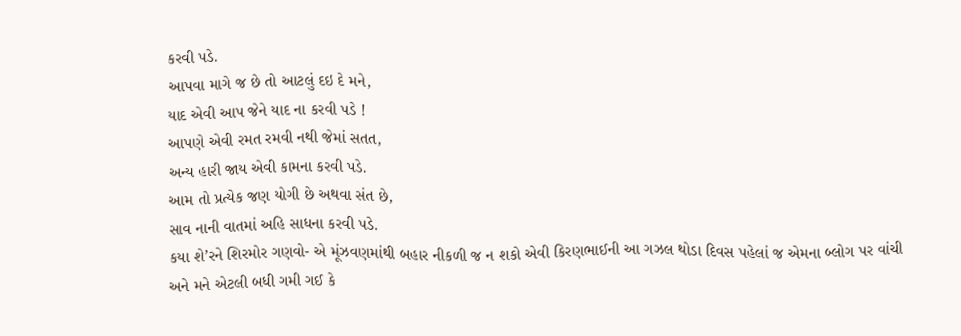કરવી પડે.
આપવા માગે જ છે તો આટલું દઇ દે મને,
યાદ એવી આપ જેને યાદ ના કરવી પડે !
આપણે એવી રમત રમવી નથી જેમાં સતત,
અન્ય હારી જાય એવી કામના કરવી પડે.
આમ તો પ્રત્યેક જણ યોગી છે અથવા સંત છે,
સાવ નાની વાતમાં અહિ સાધના કરવી પડે.
કયા શે’રને શિરમોર ગણવો- એ મૂંઝવણમાંથી બહાર નીકળી જ ન શકો એવી કિરણભાઈની આ ગઝલ થોડા દિવસ પહેલાં જ એમના બ્લોગ પર વાંચી અને મને એટલી બધી ગમી ગઈ કે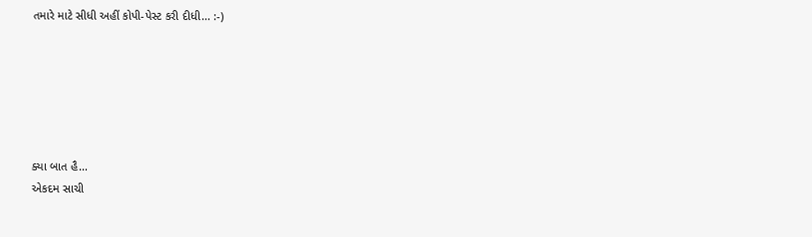તમારે માટે સીધી અહીં કોપી-પેસ્ટ કરી દીધી… :-)






ક્યા બાત હૈ…
એકદમ સાચી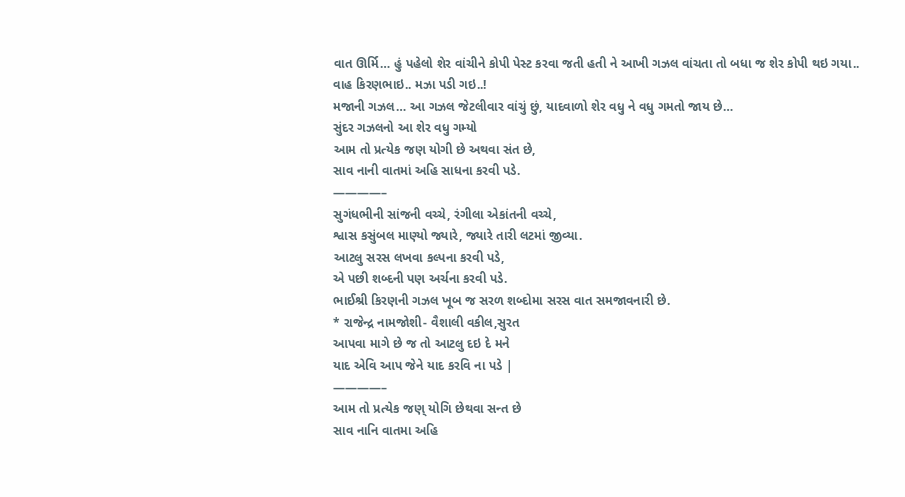વાત ઊર્મિ… હું પહેલો શેર વાંચીને કોપી પેસ્ટ કરવા જતી હતી ને આખી ગઝલ વાંચતા તો બધા જ શેર કોપી થઇ ગયા..
વાહ કિરણભાઇ.. મઝા પડી ગઇ..!
મજાની ગઝલ… આ ગઝલ જેટલીવાર વાંચું છું, યાદવાળો શેર વધુ ને વધુ ગમતો જાય છે…
સુંદર ગઝલનો આ શેર વધુ ગમ્યો
આમ તો પ્રત્યેક જણ યોગી છે અથવા સંત છે,
સાવ નાની વાતમાં અહિ સાધના કરવી પડે.
————–
સુગંધભીની સાંજની વચ્ચે, રંગીલા એકાંતની વચ્ચે,
શ્વાસ કસુંબલ માણ્યો જ્યારે, જ્યારે તારી લટમાં જીવ્યા.
આટલુ સરસ લખવા કલ્પના કરવી પડે,
એ પછી શબ્દની પણ અર્ચના કરવી પડે.
ભાઈશ્રી કિરણની ગઝલ ખૂબ જ સરળ શબ્દોમા સરસ વાત સમજાવનારી છે.
* રાજેન્દ્ર નામજોશી- વૈશાલી વકીલ,સુરત
આપવા માગે છે જ તો આટલુ દઇ દે મને
યાદ એવિ આપ જેને યાદ કરવિ ના પડે |
————–
આમ તો પ્રત્યેક જણ્ યોગિ છેથવા સન્ત છે
સાવ નાનિ વાતમા અહિ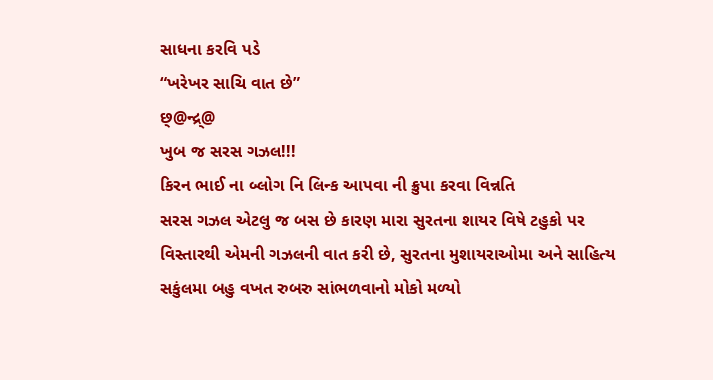સાધના કરવિ પડે
“ખરેખર સાચિ વાત છે”
છ્@ન્દ્ર્@
ખુબ જ સરસ ગઝલ!!!
કિરન ભાઈ ના બ્લોગ નિ લિન્ક આપવા ની ક્રુપા કરવા વિન્નતિ
સરસ ગઝલ એટલુ જ બસ છે કારણ મારા સુરતના શાયર વિષે ટહુકો પર વિસ્તારથી એમની ગઝલની વાત કરી છે, સુરતના મુશાયરાઓમા અને સાહિત્ય સકુંલમા બહુ વખત રુબરુ સાંભળવાનો મોકો મળ્યો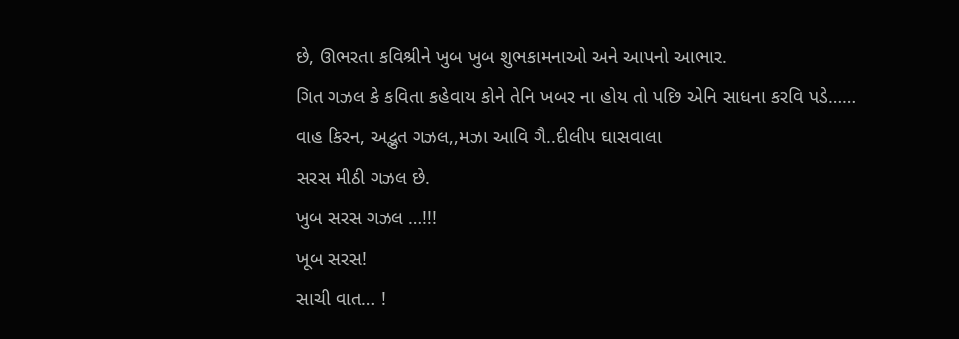છે, ઊભરતા કવિશ્રીને ખુબ ખુબ શુભકામનાઓ અને આપનો આભાર.
ગિત ગઝલ કે કવિતા કહેવાય કોને તેનિ ખબર ના હોય તો પછિ એનિ સાધના કરવિ પડે……
વાહ કિરન, અદ્ભુત ગઝલ,,મઝા આવિ ગૈ..દીલીપ ઘાસવાલા
સરસ મીઠી ગઝલ છે.
ખુબ સરસ ગઝલ …!!!
ખૂબ સરસ!
સાચી વાત… !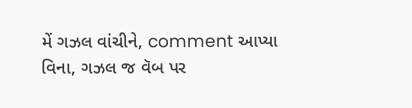મેં ગઝલ વાંચીને, comment આપ્યા વિના, ગઝલ જ વૅબ પર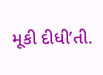મૂકી દીધી’તી.